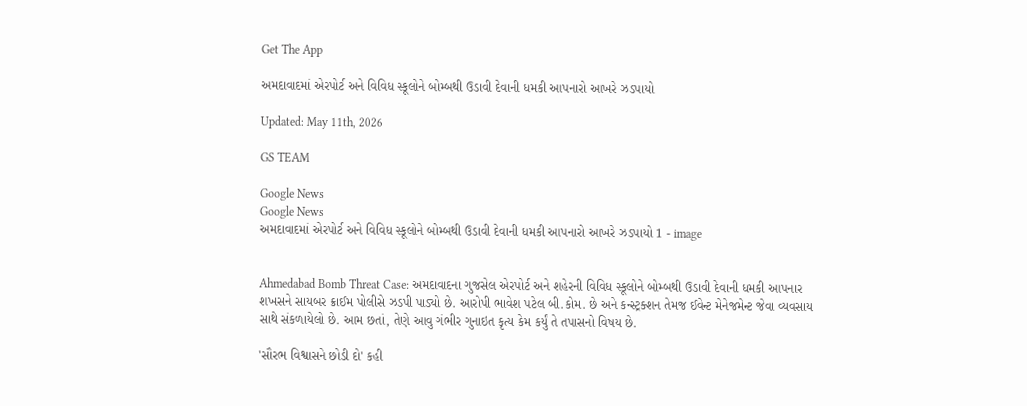Get The App

અમદાવાદમાં એરપોર્ટ અને વિવિધ સ્કૂલોને બોમ્બથી ઉડાવી દેવાની ધમકી આપનારો આખરે ઝડપાયો

Updated: May 11th, 2026

GS TEAM

Google News
Google News
અમદાવાદમાં એરપોર્ટ અને વિવિધ સ્કૂલોને બોમ્બથી ઉડાવી દેવાની ધમકી આપનારો આખરે ઝડપાયો 1 - image


Ahmedabad Bomb Threat Case: અમદાવાદના ગુજસેલ એરપોર્ટ અને શહેરની વિવિધ સ્કૂલોને બોમ્બથી ઉડાવી દેવાની ધમકી આપનાર શખસને સાયબર ક્રાઈમ પોલીસે ઝડપી પાડ્યો છે. આરોપી ભાવેશ પટેલ બી.કોમ. છે અને કન્સ્ટ્રક્શન તેમજ ઈવેન્ટ મેનેજમેન્ટ જેવા વ્યવસાય સાથે સંકળાયેલો છે. આમ છતાં, તેણે આવુ ગંભીર ગુનાઇત કૃત્ય કેમ કર્યું તે તપાસનો વિષય છે.

'સૌરભ વિશ્વાસને છોડી દો' કહી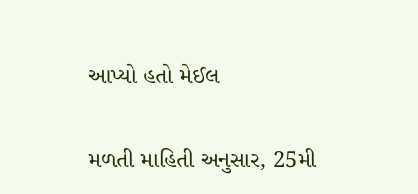આપ્યો હતો મેઈલ

મળતી માહિતી અનુસાર, 25મી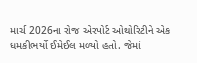માર્ચ 2026ના રોજ એરપોર્ટ ઓથોરિટીને એક ધમકીભર્યો ઈમેઈલ મળ્યો હતો. જેમાં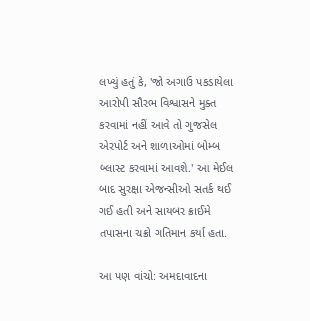લખ્યું હતું કે, 'જો અગાઉ પકડાયેલા આરોપી સૌરભ વિશ્વાસને મુક્ત કરવામાં નહીં આવે તો ગુજસેલ એરપોર્ટ અને શાળાઓમાં બોમ્બ બ્લાસ્ટ કરવામાં આવશે.' આ મેઈલ બાદ સુરક્ષા એજન્સીઓ સતર્ક થઈ ગઈ હતી અને સાયબર ક્રાઈમે તપાસના ચક્રો ગતિમાન કર્યા હતા.

આ પણ વાંચો: અમદાવાદના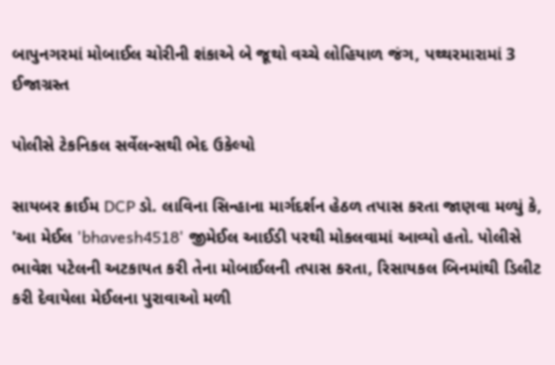બાપુનગરમાં મોબાઈલ ચોરીની શંકાએ બે જૂથો વચ્ચે લોહિયાળ જંગ, પથ્થરમારામાં 3 ઈજાગ્રસ્ત

પોલીસે ટેકનિકલ સર્વેલન્સથી ભેદ ઉકેલ્યો

સાયબર ક્રાઈમ DCP ડો. લાવિના સિન્હાના માર્ગદર્શન હેઠળ તપાસ કરતા જાણવા મળ્યું કે, 'આ મેઈલ 'bhavesh4518' જીમેઈલ આઈડી પરથી મોકલવામાં આવ્યો હતો. પોલીસે ભાવેશ પટેલની અટકાયત કરી તેના મોબાઈલની તપાસ કરતા, રિસાયકલ બિનમાંથી ડિલીટ કરી દેવાયેલા મેઈલના પુરાવાઓ મળી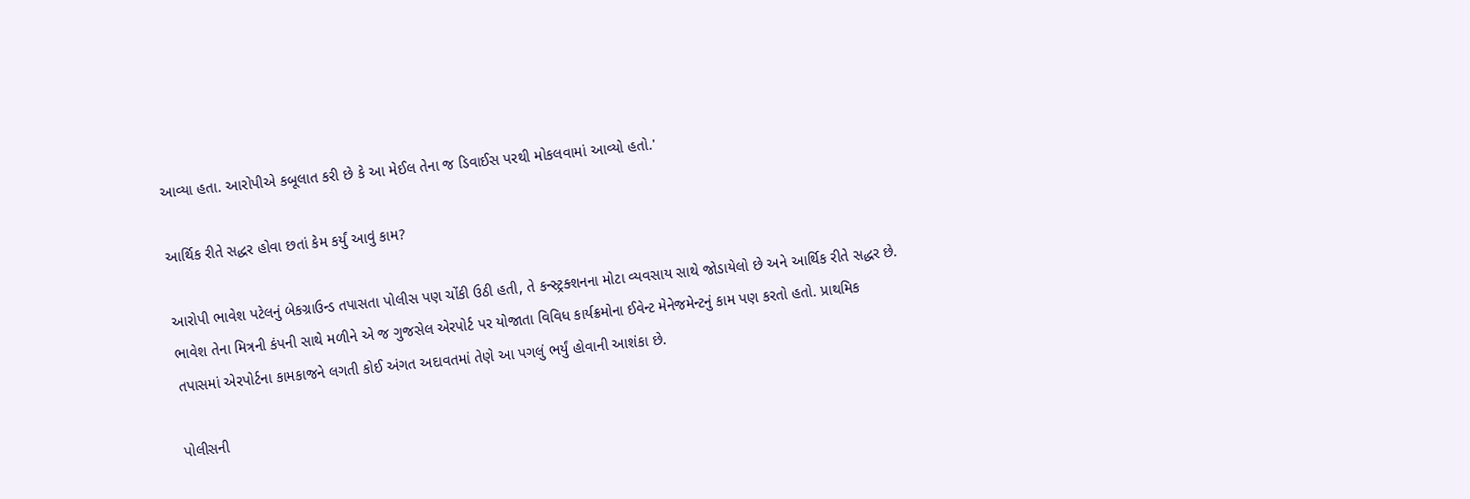આવ્યા હતા. આરોપીએ કબૂલાત કરી છે કે આ મેઈલ તેના જ ડિવાઈસ પરથી મોકલવામાં આવ્યો હતો.'

આર્થિક રીતે સદ્ધર હોવા છતાં કેમ કર્યું આવું કામ?

આરોપી ભાવેશ પટેલનું બેકગ્રાઉન્ડ તપાસતા પોલીસ પણ ચોંકી ઉઠી હતી, તે કન્સ્ટ્રક્શનના મોટા વ્યવસાય સાથે જોડાયેલો છે અને આર્થિક રીતે સદ્ધર છે. ભાવેશ તેના મિત્રની કંપની સાથે મળીને એ જ ગુજસેલ એરપોર્ટ પર યોજાતા વિવિધ કાર્યક્રમોના ઈવેન્ટ મેનેજમેન્ટનું કામ પણ કરતો હતો. પ્રાથમિક તપાસમાં એરપોર્ટના કામકાજને લગતી કોઈ અંગત અદાવતમાં તેણે આ પગલું ભર્યું હોવાની આશંકા છે.

પોલીસની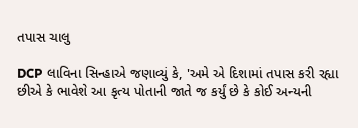તપાસ ચાલુ

DCP લાવિના સિન્હાએ જણાવ્યું કે, 'અમે એ દિશામાં તપાસ કરી રહ્યા છીએ કે ભાવેશે આ કૃત્ય પોતાની જાતે જ કર્યું છે કે કોઈ અન્યની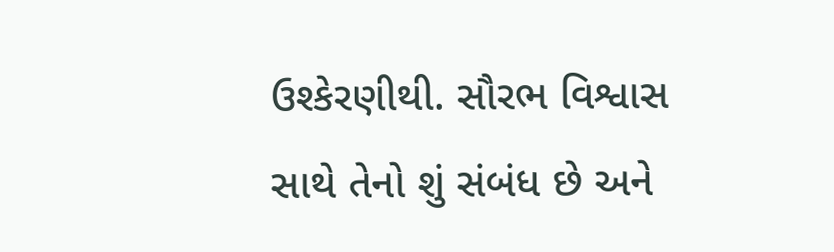ઉશ્કેરણીથી. સૌરભ વિશ્વાસ સાથે તેનો શું સંબંધ છે અને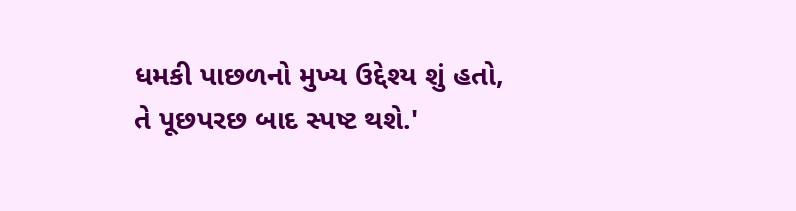ધમકી પાછળનો મુખ્ય ઉદ્દેશ્ય શું હતો, તે પૂછપરછ બાદ સ્પષ્ટ થશે.'